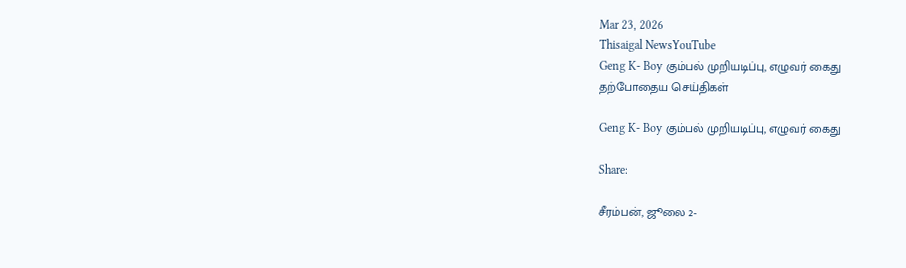Mar 23, 2026
Thisaigal NewsYouTube
Geng K- Boy கும்பல் முறியடிப்பு, எழுவர் கைது
தற்போதைய செய்திகள்

Geng K- Boy கும்பல் முறியடிப்பு, எழுவர் கைது

Share:

சீரம்பன், ஜூலை 2-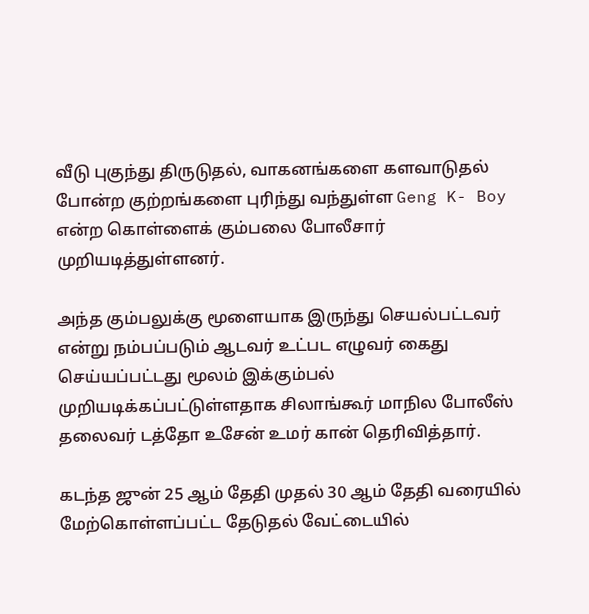வீடு புகுந்து திருடுதல், வாகனங்களை களவாடுதல் போன்ற குற்றங்களை புரிந்து வந்துள்ள Geng K- Boy என்ற கொள்ளைக் கும்பலை போலீசார் முறியடித்துள்ளனர்.

அந்த கும்பலுக்கு மூளையாக இருந்து செயல்பட்டவர் என்று நம்பப்படும் ஆடவர் உட்பட எழுவர் கைது செய்யப்பட்டது மூலம் இக்கும்பல் முறியடிக்கப்பட்டுள்ளதாக சிலாங்கூர் மாநில போலீஸ் தலைவர் டத்தோ உசேன் உமர் கான் தெரிவித்தார்.

கடந்த ஜுன் 25 ஆம் தேதி முதல் 30 ஆம் தேதி வரையில் மேற்கொள்ளப்பட்ட தேடுதல் வேட்டையில்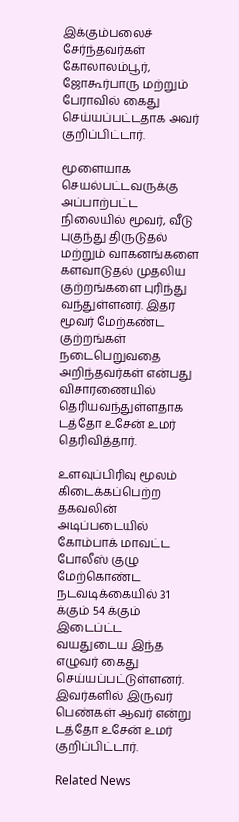இக்கும்பலைச் சேர்ந்தவர்கள் கோலாலம்பூர், ஜோகூர்பாரு மற்றும் பேராவில் கைது செய்யப்பட்டதாக அவர் குறிப்பிட்டார்.

மூளையாக செயல்பட்டவருக்கு அப்பாற்பட்ட நிலையில் மூவர், வீடு புகுந்து திருடுதல் மற்றும் வாகனங்களை களவாடுதல் முதலிய குற்றங்களை புரிந்து வந்துள்ளனர். இதர மூவர் மேற்கண்ட குற்றங்கள் நடைபெறுவதை அறிந்தவர்கள் என்பது விசாரணையில் தெரியவந்துள்ளதாக டத்தோ உசேன் உமர் தெரிவித்தார்.

உளவுப்பிரிவு மூலம் கிடைக்கப்பெற்ற தகவலின் அடிப்படையில் கோம்பாக் மாவட்ட போலீஸ் குழு மேற்கொண்ட நடவடிக்கையில் 31 க்கும் 54 க்கும் இடைப்ட்ட வயதுடைய இந்த எழுவர் கைது செய்யப்பட்டுள்ளனர். இவர்களில் இருவர் பெண்கள் ஆவர் என்று டத்தோ உசேன் உமர் குறிப்பிட்டார்.

Related News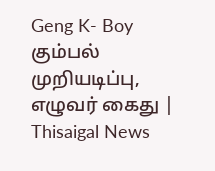Geng K- Boy கும்பல் முறியடிப்பு, எழுவர் கைது | Thisaigal News